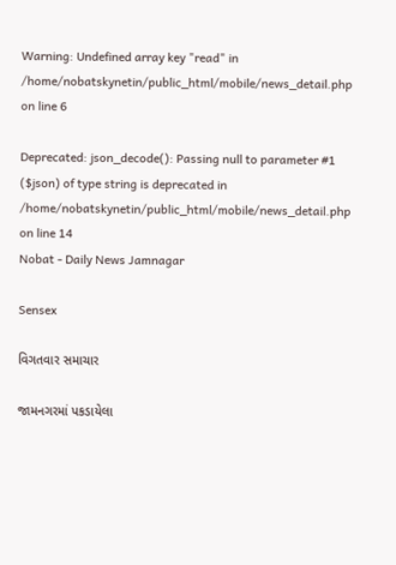Warning: Undefined array key "read" in /home/nobatskynetin/public_html/mobile/news_detail.php on line 6

Deprecated: json_decode(): Passing null to parameter #1 ($json) of type string is deprecated in /home/nobatskynetin/public_html/mobile/news_detail.php on line 14
Nobat - Daily News Jamnagar

Sensex

વિગતવાર સમાચાર

જામનગરમાં પકડાયેલા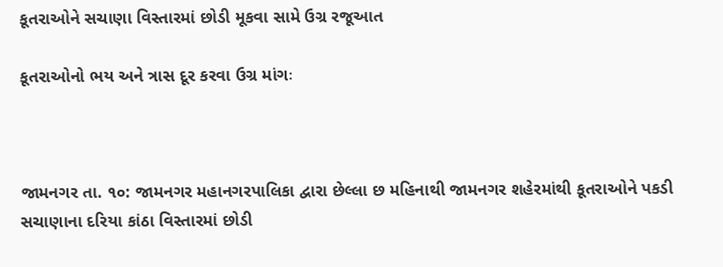કૂતરાઓને સચાણા વિસ્તારમાં છોડી મૂકવા સામે ઉગ્ર રજૂઆત

કૂતરાઓનો ભય અને ત્રાસ દૂર કરવા ઉગ્ર માંગઃ



જામનગર તા. ૧૦: જામનગર મહાનગરપાલિકા દ્વારા છેલ્લા છ મહિનાથી જામનગર શહેરમાંથી કૂતરાઓને પકડી સચાણાના દરિયા કાંઠા વિસ્તારમાં છોડી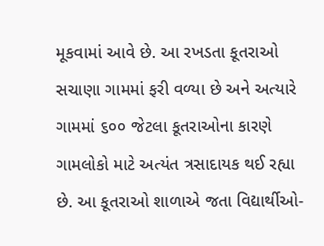મૂકવામાં આવે છે. આ રખડતા કૂતરાઓ સચાણા ગામમાં ફરી વળ્યા છે અને અત્યારે ગામમાં ૬૦૦ જેટલા કૂતરાઓના કારણે ગામલોકો માટે અત્યંત ત્રસાદાયક થઈ રહ્યા છે. આ કૂતરાઓ શાળાએ જતા વિદ્યાર્થીઓ-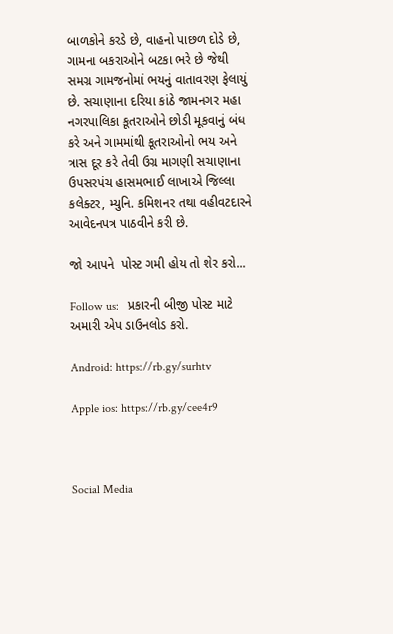બાળકોને કરડે છે, વાહનો પાછળ દોડે છે, ગામના બકરાઓને બટકા ભરે છે જેથી સમગ્ર ગામજનોમાં ભયનું વાતાવરણ ફેલાયું છે. સચાણાના દરિયા કાંઠે જામનગર મહા નગરપાલિકા કૂતરાઓને છોડી મૂકવાનું બંધ કરે અને ગામમાંથી કૂતરાઓનો ભય અને ત્રાસ દૂર કરે તેવી ઉગ્ર માગણી સચાણાના ઉપસરપંચ હાસમભાઈ લાખાએ જિલ્લા કલેક્ટર, મ્યુનિ. કમિશનર તથા વહીવટદારને આવેદનપત્ર પાઠવીને કરી છે.

જો આપને  પોસ્ટ ગમી હોય તો શેર કરો...

Follow us:   પ્રકારની બીજી પોસ્ટ માટે અમારી એપ ડાઉનલોડ કરો.

Android: https://rb.gy/surhtv

Apple ios: https://rb.gy/cee4r9



Social Media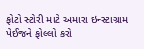ફોટો સ્ટોરી માટે અમારા ઇન્સ્ટાગ્રામ પેઈજને ફોલ્લો કરો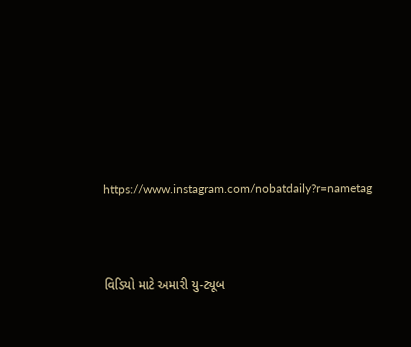https://www.instagram.com/nobatdaily?r=nametag



વિડિયો માટે અમારી યુ-ટ્યૂબ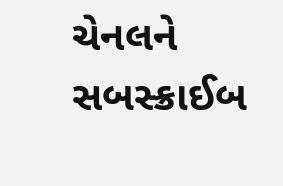ચેનલને સબસ્ક્રાઈબ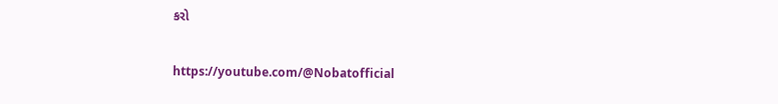કરો

https://youtube.com/@Nobatofficial